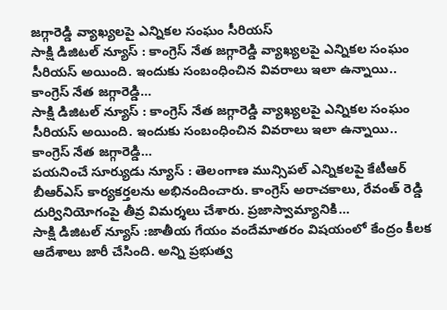జగ్గారెడ్డి వ్యాఖ్యలపై ఎన్నికల సంఘం సీరియస్
సాక్షి డిజిటల్ న్యూస్ : కాంగ్రెస్ నేత జగ్గారెడ్డి వ్యాఖ్యలపై ఎన్నికల సంఘం సీరియస్ అయింది. ఇందుకు సంబంధించిన వివరాలు ఇలా ఉన్నాయి.. కాంగ్రెస్ నేత జగ్గారెడ్డి…
సాక్షి డిజిటల్ న్యూస్ : కాంగ్రెస్ నేత జగ్గారెడ్డి వ్యాఖ్యలపై ఎన్నికల సంఘం సీరియస్ అయింది. ఇందుకు సంబంధించిన వివరాలు ఇలా ఉన్నాయి.. కాంగ్రెస్ నేత జగ్గారెడ్డి…
పయనించే సూర్యుడు న్యూస్ : తెలంగాణ మున్సిపల్ ఎన్నికలపై కేటీఆర్ బీఆర్ఎస్ కార్యకర్తలను అభినందించారు. కాంగ్రెస్ అరాచకాలు, రేవంత్ రెడ్డి దుర్వినియోగంపై తీవ్ర విమర్శలు చేశారు. ప్రజాస్వామ్యానికి…
సాక్షి డిజిటల్ న్యూస్ :జాతీయ గేయం వందేమాతరం విషయంలో కేంద్రం కీలక ఆదేశాలు జారీ చేసింది. అన్ని ప్రభుత్వ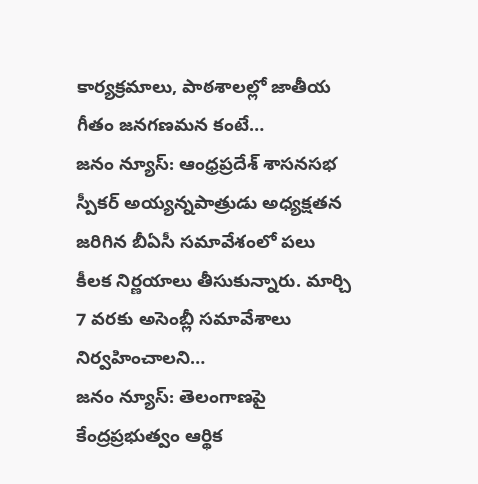కార్యక్రమాలు, పాఠశాలల్లో జాతీయ గీతం జనగణమన కంటే…
జనం న్యూస్: ఆంధ్రప్రదేశ్ శాసనసభ స్పీకర్ అయ్యన్నపాత్రుడు అధ్యక్షతన జరిగిన బీఏసీ సమావేశంలో పలు కీలక నిర్ణయాలు తీసుకున్నారు. మార్చి 7 వరకు అసెంబ్లీ సమావేశాలు నిర్వహించాలని…
జనం న్యూస్: తెలంగాణపై కేంద్రప్రభుత్వం ఆర్థిక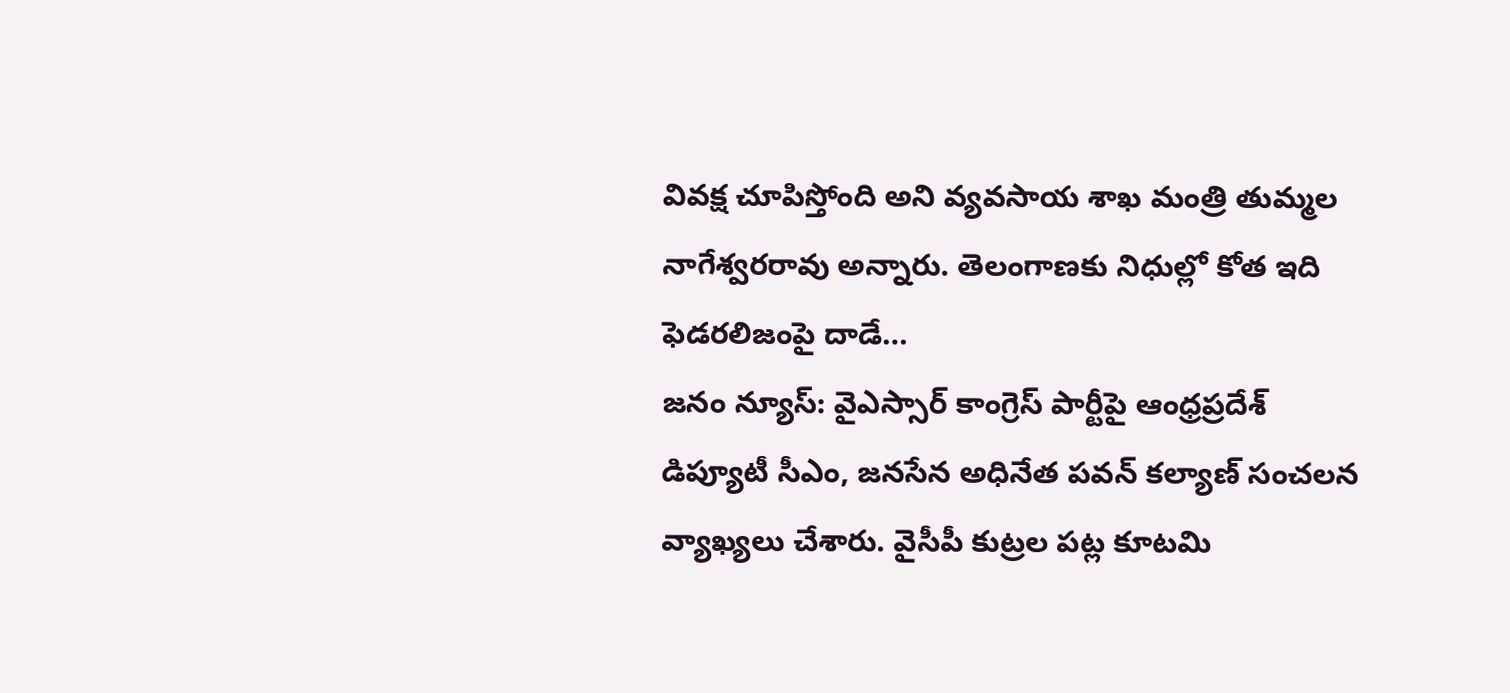వివక్ష చూపిస్తోంది అని వ్యవసాయ శాఖ మంత్రి తుమ్మల నాగేశ్వరరావు అన్నారు. తెలంగాణకు నిధుల్లో కోత ఇది ఫెడరలిజంపై దాడే…
జనం న్యూస్: వైఎస్సార్ కాంగ్రెస్ పార్టీపై ఆంధ్రప్రదేశ్ డిప్యూటీ సీఎం, జనసేన అధినేత పవన్ కల్యాణ్ సంచలన వ్యాఖ్యలు చేశారు. వైసీపీ కుట్రల పట్ల కూటమి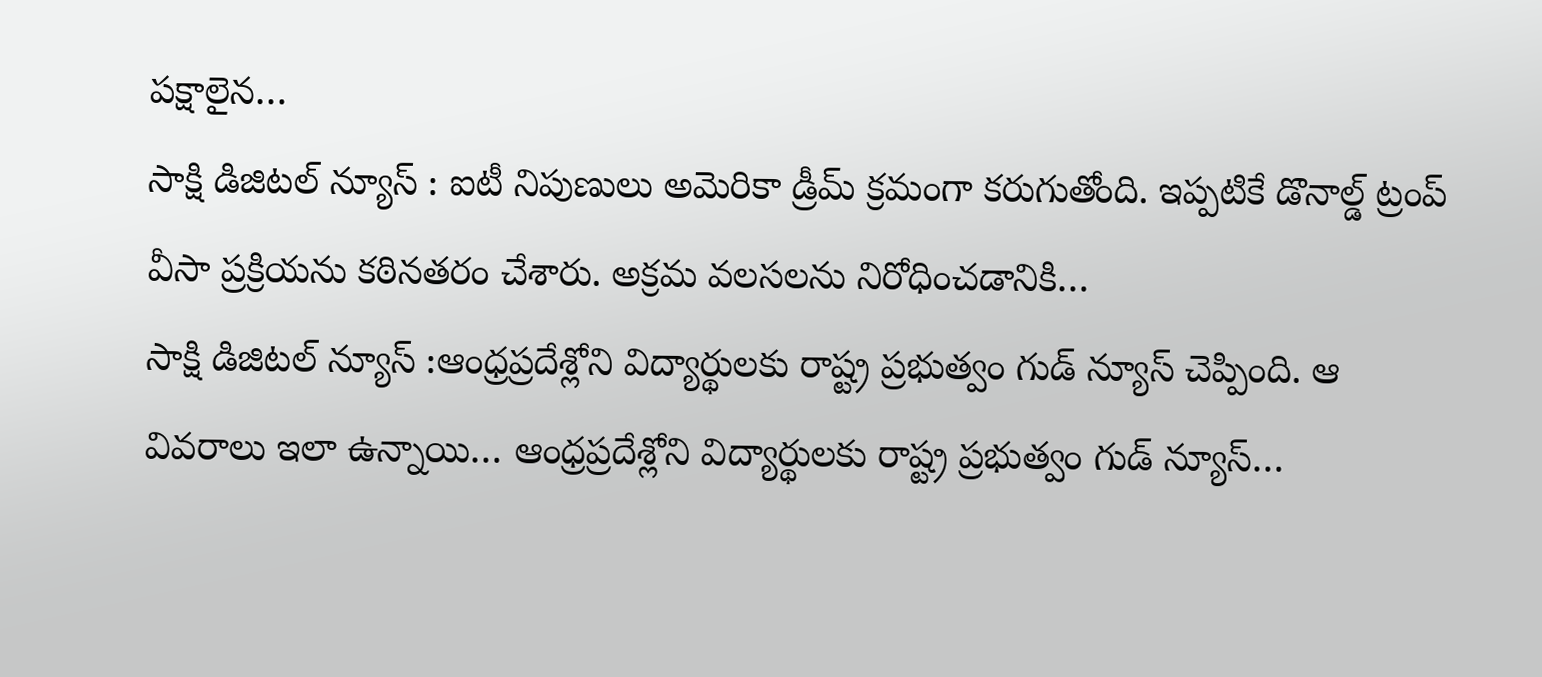పక్షాలైన…
సాక్షి డిజిటల్ న్యూస్ : ఐటీ నిపుణులు అమెరికా డ్రీమ్ క్రమంగా కరుగుతోంది. ఇప్పటికే డొనాల్డ్ ట్రంప్ వీసా ప్రక్రియను కఠినతరం చేశారు. అక్రమ వలసలను నిరోధించడానికి…
సాక్షి డిజిటల్ న్యూస్ :ఆంధ్రప్రదేశ్లోని విద్యార్థులకు రాష్ట్ర ప్రభుత్వం గుడ్ న్యూస్ చెప్పింది. ఆ వివరాలు ఇలా ఉన్నాయి… ఆంధ్రప్రదేశ్లోని విద్యార్థులకు రాష్ట్ర ప్రభుత్వం గుడ్ న్యూస్…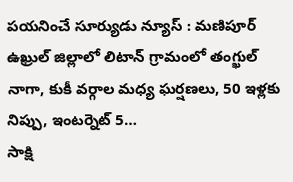పయనించే సూర్యుడు న్యూస్ : మణిపూర్ ఉఖ్రుల్ జిల్లాలో లిటాన్ గ్రామంలో తంగ్ఖుల్ నాగా, కుకీ వర్గాల మధ్య ఘర్షణలు, 50 ఇళ్లకు నిప్పు, ఇంటర్నెట్ 5…
సాక్షి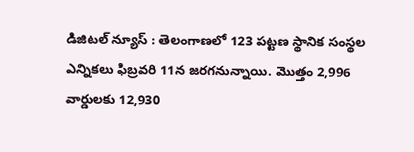డిజిటల్ న్యూస్ : తెలంగాణలో 123 పట్టణ స్థానిక సంస్థల ఎన్నికలు ఫిబ్రవరి 11న జరగనున్నాయి. మొత్తం 2,996 వార్డులకు 12,930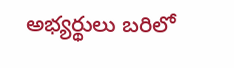అభ్యర్థులు బరిలో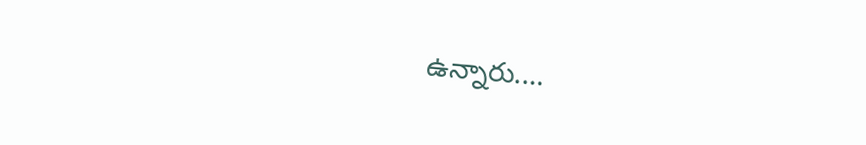ఉన్నారు.…